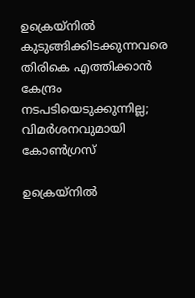ഉക്രെയ്നിൽ കുടുങ്ങിക്കിടക്കുന്നവരെ തിരികെ എത്തിക്കാൻ കേന്ദ്രം നടപടിയെടുക്കുന്നില്ല; വിമർശനവുമായി കോൺഗ്രസ്

ഉക്രെയ്നിൽ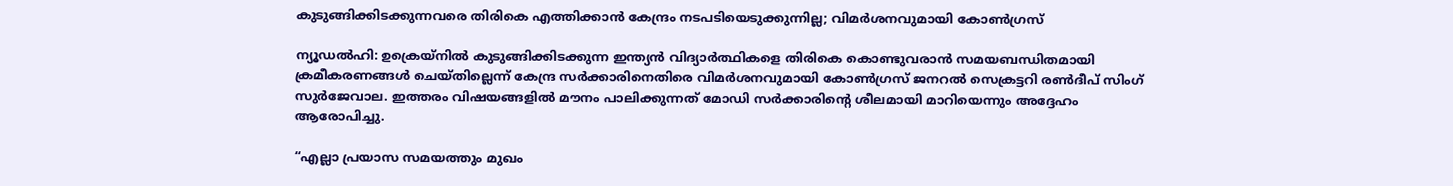കുടുങ്ങിക്കിടക്കുന്നവരെ തിരികെ എത്തിക്കാൻ കേന്ദ്രം നടപടിയെടുക്കുന്നില്ല; വിമർശനവുമായി കോൺഗ്രസ്

ന്യൂഡൽഹി: ഉക്രെയ്നിൽ കുടുങ്ങിക്കിടക്കുന്ന ഇന്ത്യൻ വിദ്യാർത്ഥികളെ തിരികെ കൊണ്ടുവരാൻ സമയബന്ധിതമായി ക്രമീകരണങ്ങൾ ചെയ്തില്ലെന്ന് കേന്ദ്ര സർക്കാരിനെതിരെ വിമർശനവുമായി കോൺഗ്രസ് ജനറൽ സെക്രട്ടറി രൺദീപ് സിംഗ് സുർജേവാല. ഇത്തരം വിഷയങ്ങളിൽ മൗനം പാലിക്കുന്നത് മോഡി സർക്കാരിന്റെ ശീലമായി മാറിയെന്നും അദ്ദേഹം ആരോപിച്ചു.

“എല്ലാ പ്രയാസ സമയത്തും മുഖം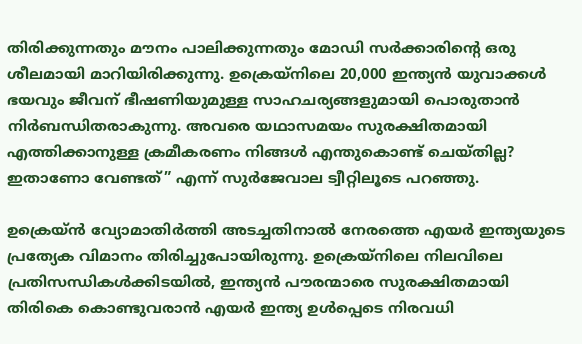തിരിക്കുന്നതും മൗനം പാലിക്കുന്നതും മോഡി സർക്കാരിന്റെ ഒരു ശീലമായി മാറിയിരിക്കുന്നു. ഉക്രെയ്നിലെ 20,000 ഇന്ത്യൻ യുവാക്കൾ ഭയവും ജീവന് ഭീഷണിയുമുള്ള സാഹചര്യങ്ങളുമായി പൊരുതാൻ നിർബന്ധിതരാകുന്നു. അവരെ യഥാസമയം സുരക്ഷിതമായി എത്തിക്കാനുള്ള ക്രമീകരണം നിങ്ങൾ എന്തുകൊണ്ട് ചെയ്തില്ല? ഇതാണോ വേണ്ടത്” എന്ന് സുർജേവാല ട്വീറ്റിലൂടെ പറഞ്ഞു.

ഉക്രെയ്ൻ വ്യോമാതിർത്തി അടച്ചതിനാൽ നേരത്തെ എയർ ഇന്ത്യയുടെ പ്രത്യേക വിമാനം തിരിച്ചുപോയിരുന്നു. ഉക്രെയ്നിലെ നിലവിലെ പ്രതിസന്ധികൾക്കിടയിൽ, ഇന്ത്യൻ പൗരന്മാരെ സുരക്ഷിതമായി തിരികെ കൊണ്ടുവരാൻ എയർ ഇന്ത്യ ഉൾപ്പെടെ നിരവധി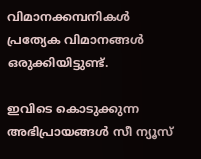വിമാനക്കമ്പനികൾ പ്രത്യേക വിമാനങ്ങൾ ഒരുക്കിയിട്ടുണ്ട്.

ഇവിടെ കൊടുക്കുന്ന അഭിപ്രായങ്ങള്‍ സീ ന്യൂസ്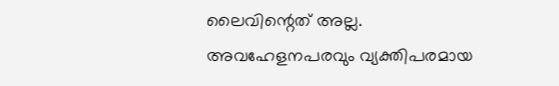ലൈവിന്റെത് അല്ല. അവഹേളനപരവും വ്യക്തിപരമായ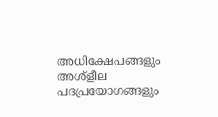അധിക്ഷേപങ്ങളും അശ്‌ളീല പദപ്രയോഗങ്ങളും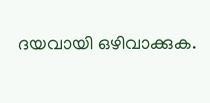ദയവായി ഒഴിവാക്കുക.